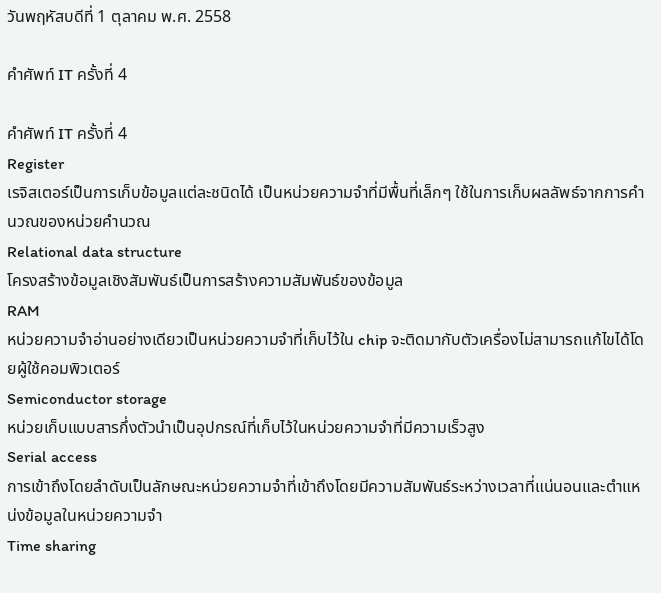วันพฤหัสบดีที่ 1 ตุลาคม พ.ศ. 2558

คำศัพท์ IT ครั้งที่ 4

คำศัพท์ IT ครั้งที่ 4
Register
เรจิสเตอร์เป็นการเก็บข้อมูลแต่ละชนิดได้ เป็นหน่วยความจำที่มีพื้นที่เล็กๆ ใช้ในการเก็บผลลัพธ์จากการคำนวณของหน่วยคำนวณ
Relational data structure
โครงสร้างข้อมูลเชิงสัมพันธ์เป็นการสร้างความสัมพันธ์ของข้อมูล
RAM
หน่วยความจำอ่านอย่างเดียวเป็นหน่วยความจำที่เก็บไว้ใน chip จะติดมากับตัวเครื่องไม่สามารถแก้ไขได้โดยผู้ใช้คอมพิวเตอร์
Semiconductor storage
หน่วยเก็บแบบสารกึ่งตัวนำเป็นอุปกรณ์ที่เก็บไว้ในหน่วยความจำที่มีความเร็วสูง
Serial access
การเข้าถึงโดยลำดับเป็นลักษณะหน่วยความจำที่เข้าถึงโดยมีความสัมพันธ์ระหว่างเวลาที่แน่นอนและตำแหน่งข้อมูลในหน่วยความจำ
Time sharing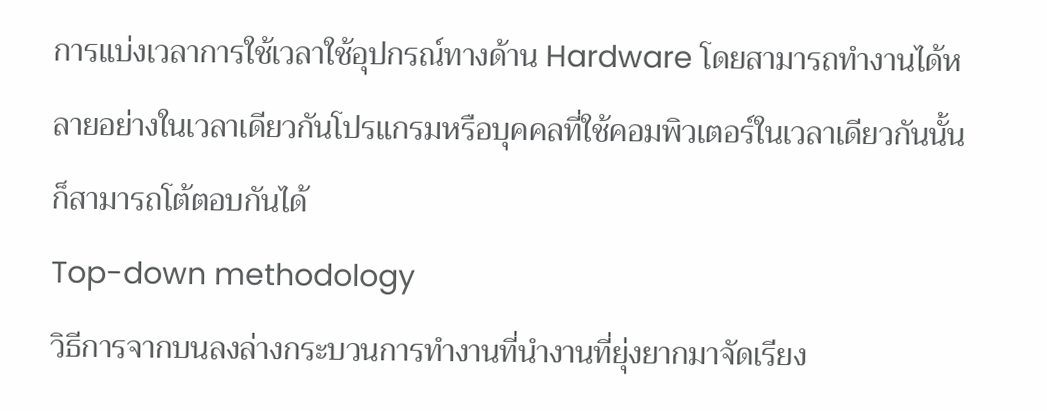การแบ่งเวลาการใช้เวลาใช้อุปกรณ์ทางด้าน Hardware โดยสามารถทำงานได้หลายอย่างในเวลาเดียวกันโปรแกรมหรือบุคคลที่ใช้คอมพิวเตอร์ในเวลาเดียวกันนั้นก็สามารถโต้ตอบกันได้
Top-down methodology
วิธีการจากบนลงล่างกระบวนการทำงานที่นำงานที่ยุ่งยากมาจัดเรียง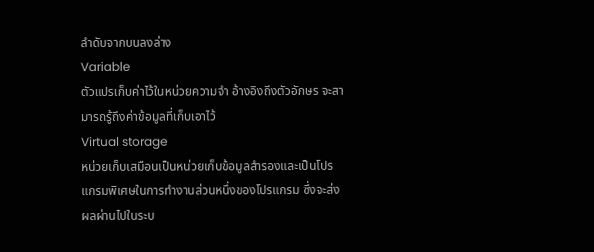ลำดับจากบนลงล่าง
Variable
ตัวแปรเก็บค่าไว้ในหน่วยความจำ อ้างอิงถึงตัวอักษร จะสามารถรู้ถึงค่าข้อมูลที่เก็บเอาไว้
Virtual storage
หน่วยเก็บเสมือนเป็นหน่วยเก็บข้อมูลสำรองและเป็นโปรแกรมพิเศษในการทำงานส่วนหนึ่งของโปรแกรม ซึ่งจะส่งผลผ่านไปในระบ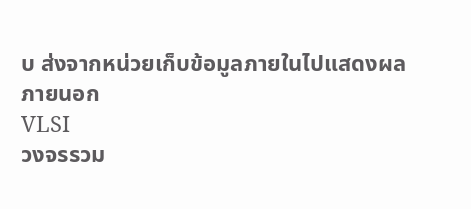บ ส่งจากหน่วยเก็บข้อมูลภายในไปแสดงผลภายนอก
VLSI
วงจรรวม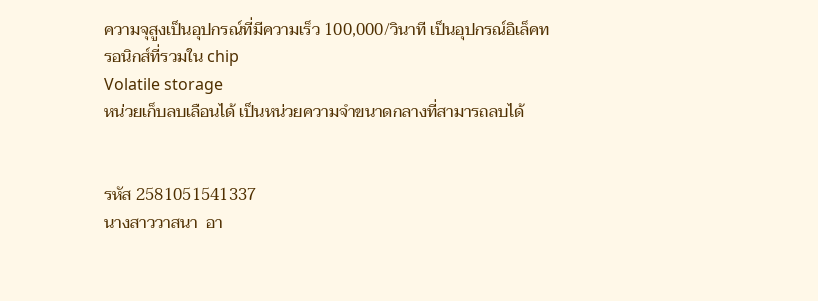ความจุสูงเป็นอุปกรณ์ที่มีความเร็ว 100,000/วินาที เป็นอุปกรณ์อิเล็คทรอนิกส์ที่รวมใน chip
Volatile storage
หน่วยเก็บลบเลือนได้ เป็นหน่วยความจำขนาดกลางที่สามารถลบได้


รหัส 2581051541337
นางสาววาสนา  อา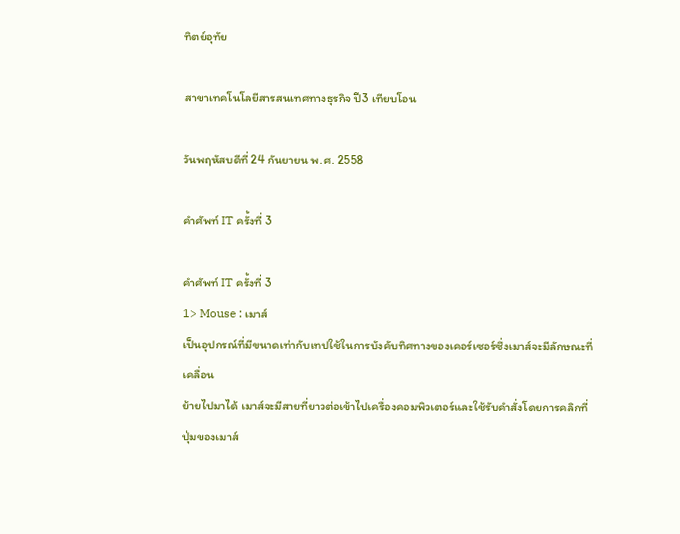ทิตย์อุทัย

สาขาเทคโนโลยีสารสนเทศทางธุรกิจ ปี3 เทียบโอน

วันพฤหัสบดีที่ 24 กันยายน พ.ศ. 2558

คำศัพท์ IT ครั้งที่ 3

คำศัพท์ IT ครั้งที่ 3
1> Mouse : เมาส์
เป็นอุปกรณ์ที่มีขนาดเท่ากับเทปใช้ในการบังคับทิศทางของเคอร์เซอร์ซึ่งเมาส์จะมีลักษณะที่เคลื่อน
ย้ายไปมาได้ เมาส์จะมีสายที่ยาวต่อเข้าไปเครื่องคอมพิวเตอร์และใช้รับคำสั่งโดยการคลิกที่ปุ่มของเมาส์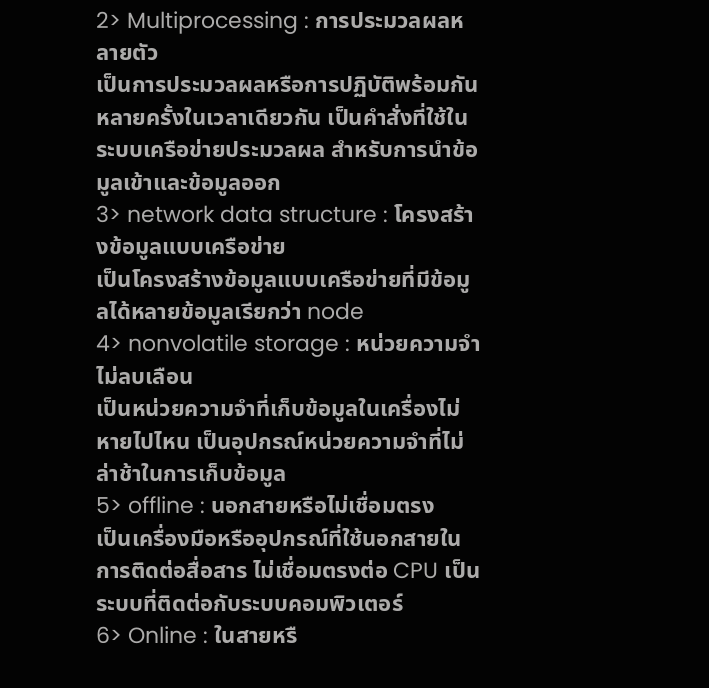2> Multiprocessing : การประมวลผลหลายตัว
เป็นการประมวลผลหรือการปฏิบัติพร้อมกันหลายครั้งในเวลาเดียวกัน เป็นคำสั่งที่ใช้ในระบบเครือข่ายประมวลผล สำหรับการนำข้อมูลเข้าและข้อมูลออก
3> network data structure : โครงสร้างข้อมูลแบบเครือข่าย
เป็นโครงสร้างข้อมูลแบบเครือข่ายที่มีข้อมูลได้หลายข้อมูลเรียกว่า node
4> nonvolatile storage : หน่วยความจำไม่ลบเลือน
เป็นหน่วยความจำที่เก็บข้อมูลในเครื่องไม่หายไปไหน เป็นอุปกรณ์หน่วยความจำที่ไม่ล่าช้าในการเก็บข้อมูล
5> offline : นอกสายหรือไม่เชื่อมตรง
เป็นเครื่องมือหรืออุปกรณ์ที่ใช้นอกสายในการติดต่อสื่อสาร ไม่เชื่อมตรงต่อ CPU เป็นระบบที่ติดต่อกับระบบคอมพิวเตอร์
6> Online : ในสายหรื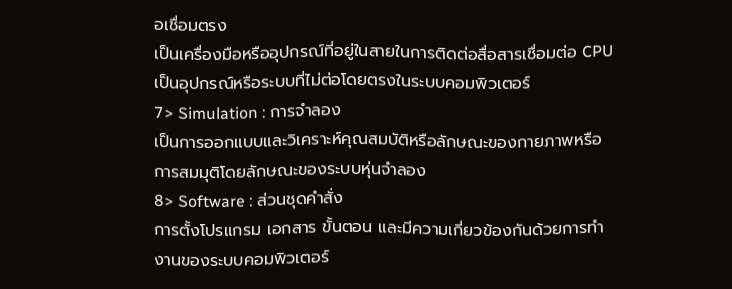อเชื่อมตรง
เป็นเครื่องมือหรืออุปกรณ์ที่อยู่ในสายในการติดต่อสื่อสารเชื่อมต่อ CPU เป็นอุปกรณ์หรือระบบที่ไม่ต่อโดยตรงในระบบคอมพิวเตอร์
7> Simulation : การจำลอง
เป็นการออกแบบและวิเคราะห์คุณสมบัติหรือลักษณะของกายภาพหรือการสมมุติโดยลักษณะของระบบหุ่นจำลอง
8> Software : ส่วนชุดคำสั่ง
การตั้งโปรแกรม เอกสาร ขั้นตอน และมีความเกี่ยวข้องกันด้วยการทำงานของระบบคอมพิวเตอร์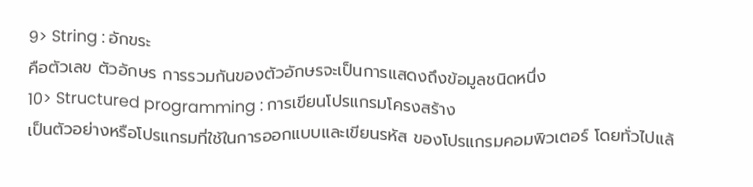9> String : อักขระ
คือตัวเลข ตัวอักษร การรวมกันของตัวอักษรจะเป็นการแสดงถึงข้อมูลชนิดหนึ่ง
10> Structured programming : การเขียนโปรแกรมโครงสร้าง
เป็นตัวอย่างหรือโปรแกรมที่ใช้ในการออกแบบและเขียนรหัส ของโปรแกรมคอมพิวเตอร์ โดยทั่วไปแล้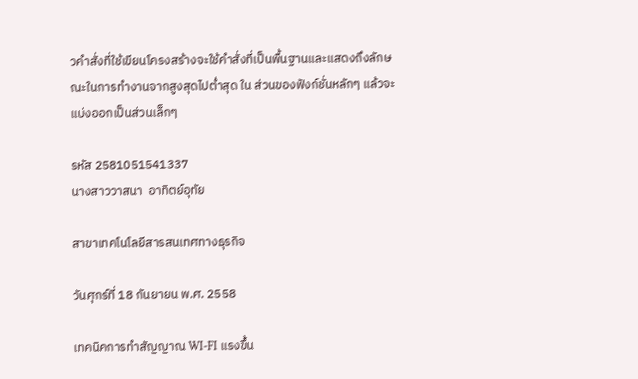วคำสั่งที่ใช้เขียนโครงสร้างจะใช้คำสั่งที่เป็นพื้นฐานและแสดงถึงลักษณะในการทำงานจากสูงสุดไปต่ำสุด ใน ส่วนของฟังก์ชั่นหลักๆ แล้วจะแบ่งออกเป็นส่วนเล็กๆ

รหัส 2581051541337
นางสาววาสนา  อาทิตย์อุทัย

สาขาเทคโนโลยีสารสนเทศทางธุรกิจ

วันศุกร์ที่ 18 กันยายน พ.ศ. 2558

เทคนิคการทำสัญญาณ WI-FI แรงขึ้น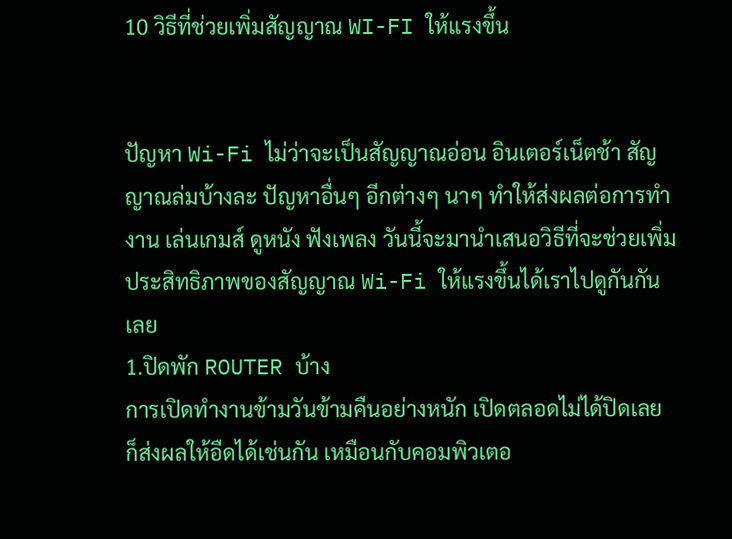10 วิธีที่ช่วยเพิ่มสัญญาณ WI-FI ให้แรงขึ้น


ปัญหา Wi-Fi ไม่ว่าจะเป็นสัญญาณอ่อน อินเตอร์เน็ตช้า สัญญาณล่มบ้างละ ปัญหาอื่นๆ อีกต่างๆ นาๆ ทำให้ส่งผลต่อการทำงาน เล่นเกมส์ ดูหนัง ฟังเพลง วันนี้จะมานำเสนอวิธีที่จะช่วยเพิ่มประสิทธิภาพของสัญญาณ Wi-Fi ให้แรงขึ้นได้เราไปดูกันกันเลย
1.ปิดพัก ROUTER บ้าง
การเปิดทำงานข้ามวันข้ามคืนอย่างหนัก เปิดตลอดไม่ได้ปิดเลย ก็ส่งผลให้อืดได้เช่นกัน เหมือนกับคอมพิวเตอ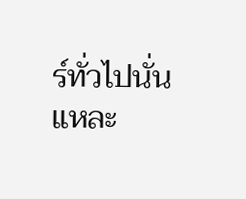ร์ทั่วไปนั่นแหละ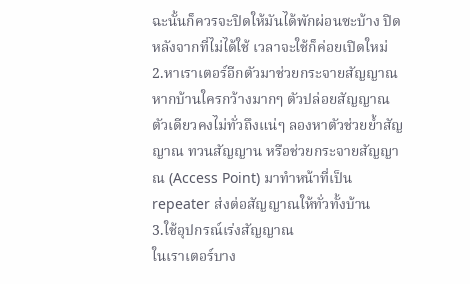ฉะนั้นก็ควรจะปิดให้มันได้พักผ่อนซะบ้าง ปิดหลังจากที่ไม่ได้ใช้ เวลาจะใช้ก็ค่อยเปิดใหม่
2.หาเราเตอร์อีกตัวมาช่วยกระจายสัญญาณ
หากบ้านใครกว้างมากๆ ตัวปล่อยสัญญาณตัวเดียวคงไม่ทั่วถึงแน่ๆ ลองหาตัวช่วยย้ำสัญญาณ ทวนสัญญาน หรือช่วยกระจายสัญญาณ (Access Point) มาทำหน้าที่เป็น repeater ส่งต่อสัญญาณให้ทั่วทั้งบ้าน
3.ใช้อุปกรณ์เร่งสัญญาณ
ในเราเตอร์บาง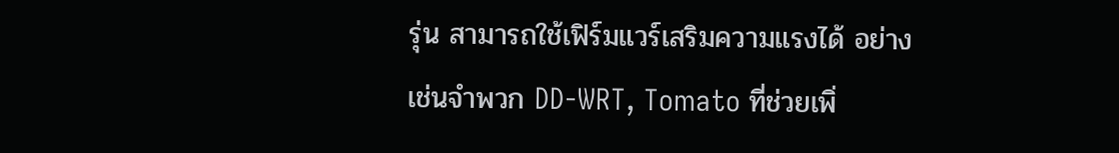รุ่น สามารถใช้เฟิร์มแวร์เสริมความแรงได้ อย่างเช่นจำพวก DD-WRT, Tomato ที่ช่วยเพิ่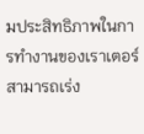มประสิทธิภาพในการทำงานของเราเตอร์ สามารถเร่ง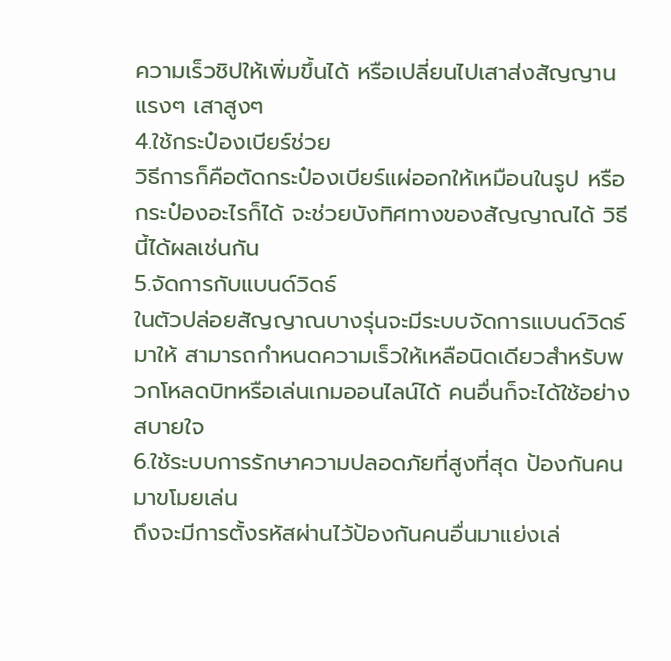ความเร็วชิปให้เพิ่มขึ้นได้ หรือเปลี่ยนไปเสาส่งสัญญานแรงๆ เสาสูงๆ
4.ใช้กระป๋องเบียร์ช่วย
วิธีการก็คือตัดกระป๋องเบียร์แผ่ออกให้เหมือนในรูป หรือกระป๋องอะไรก็ได้ จะช่วยบังทิศทางของสัญญาณได้ วิธีนี้ได้ผลเช่นกัน
5.จัดการกับแบนด์วิดธ์
ในตัวปล่อยสัญญาณบางรุ่นจะมีระบบจัดการแบนด์วิดธ์มาให้ สามารถกำหนดความเร็วให้เหลือนิดเดียวสำหรับพวกโหลดบิทหรือเล่นเกมออนไลน์ได้ คนอื่นก็จะได้ใช้อย่างสบายใจ
6.ใช้ระบบการรักษาความปลอดภัยที่สูงที่สุด ป้องกันคนมาขโมยเล่น
ถึงจะมีการตั้งรหัสผ่านไว้ป้องกันคนอื่นมาแย่งเล่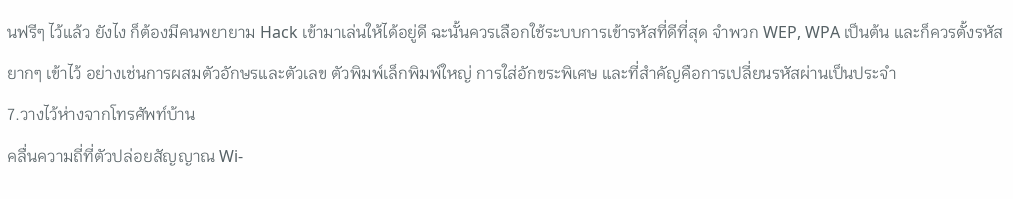นฟรีๆ ไว้แล้ว ยังไง ก็ต้องมีคนพยายาม Hack เข้ามาเล่นให้ได้อยู่ดี ฉะนั้นควรเลือกใช้ระบบการเข้ารหัสที่ดีที่สุด จำพวก WEP, WPA เป็นต้น และก็ควรตั้งรหัสยากๆ เข้าไว้ อย่างเช่นการผสมตัวอักษรและตัวเลข ตัวพิมพ์เล็กพิมพ์ใหญ่ การใส่อักขระพิเศษ และที่สำคัญคือการเปลี่ยนรหัสผ่านเป็นประจำ
7.วางไว้ห่างจากโทรศัพท์บ้าน
คลื่นความถี่ที่ตัวปล่อยสัญญาณ Wi-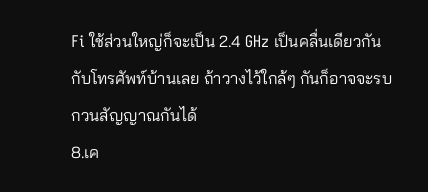Fi ใช้ส่วนใหญ่ก็จะเป็น 2.4 GHz เป็นคลื่นเดียวกันกับโทรศัพท์บ้านเลย ถ้าวางไว้ใกล้ๆ กันก็อาจจะรบกวนสัญญาณกันได้
8.เค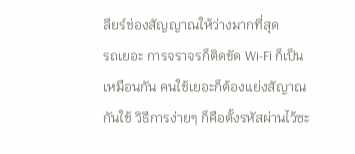ลียร์ช่องสัญญาณให้ว่างมากที่สุด
รถเยอะ การจราจรก็ติดขัด Wi-Fi ก็เป็นเหมือนกัน คนใช้เยอะก็ต้องแย่งสัญาณกันใช้ วิธีการง่ายๆ ก็คือตั้งรหัสผ่านไว้ซะ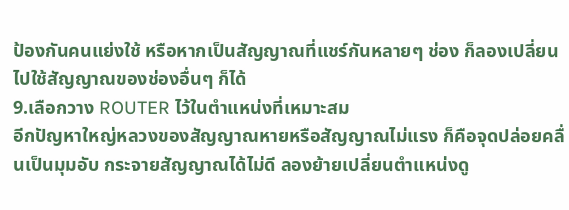ป้องกันคนแย่งใช้ หรือหากเป็นสัญญาณที่แชร์กันหลายๆ ช่อง ก็ลองเปลี่ยนไปใช้สัญญาณของช่องอื่นๆ ก็ได้
9.เลือกวาง ROUTER ไว้ในตำแหน่งที่เหมาะสม
อีกปัญหาใหญ่หลวงของสัญญาณหายหรือสัญญาณไม่แรง ก็คือจุดปล่อยคลื่นเป็นมุมอับ กระจายสัญญาณได้ไม่ดี ลองย้ายเปลี่ยนตำแหน่งดู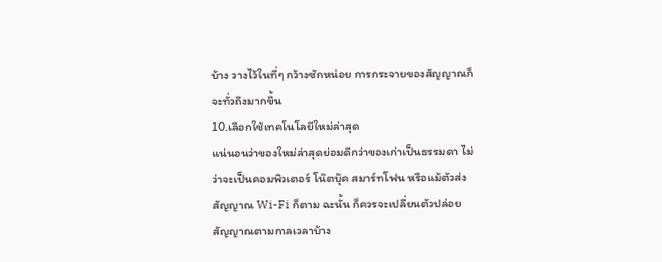บ้าง วางไว้ในที่ๆ กว้างซักหน่อย การกระจายของสัญญาณก็จะทั่วถึงมากขึ้น
10.เลือกใช้เทคโนโลยีใหม่ล่าสุด
แน่นอนว่าของใหม่ล่าสุดย่อมดีกว่าของเก่าเป็นธรรมดา ไม่ว่าจะเป็นคอมพิวเตอร์ โน๊ตบุ๊ค สมาร์ทโฟน หรือแม้ตัวส่งสัญญาณ Wi-Fi ก็ตาม ฉะนั้น ก็ควรจะเปลี่ยนตัวปล่อยสัญญาณตามกาลเวลาบ้าง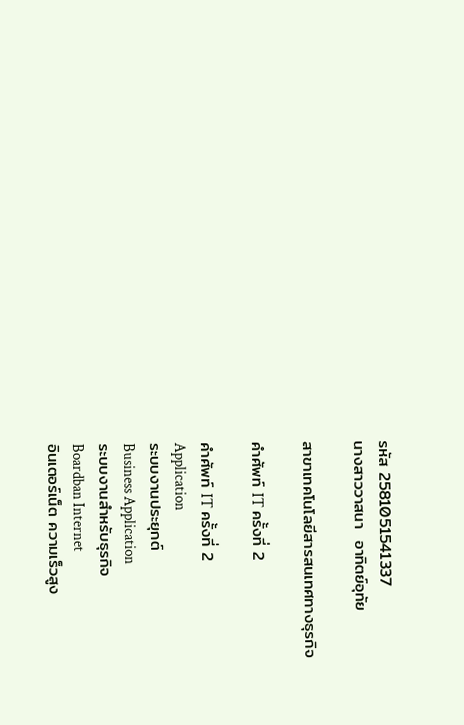รหัส 2581051541337
นางสาววาสนา  อาทิตย์อุทัย

สาขาเทคโนโลยีสารสนเทศทางธุรกิจ

คำศัพท์ IT ครั้งที่ 2

คำศัพท์ IT ครั้งที่ 2
Application
ระบบงานประยุกต์
Business Application
ระบบงานสำหรับธุรกิจ
Boardban Internet
อินเตอร์เน็ต ความเร็วสูง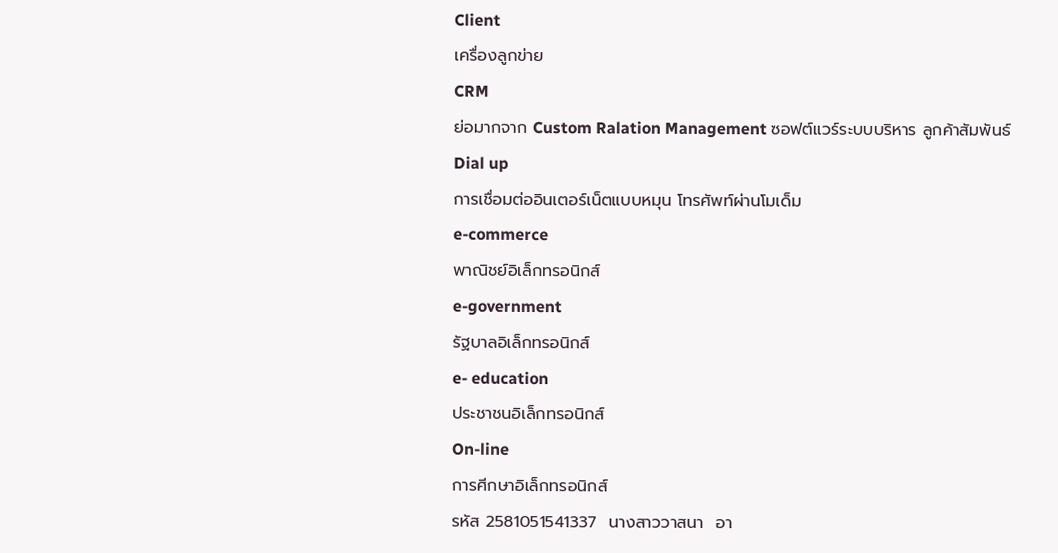Client
เครื่องลูกข่าย
CRM
ย่อมากจาก Custom Ralation Management ซอฟต์แวร์ระบบบริหาร ลูกค้าสัมพันธ์
Dial up
การเชื่อมต่ออินเตอร์เน็ตแบบหมุน โทรศัพท์ผ่านโมเด็ม
e-commerce
พาณิชย์อิเล็กทรอนิกส์
e-government
รัฐบาลอิเล็กทรอนิกส์
e- education
ประชาชนอิเล็กทรอนิกส์
On-line
การศีกษาอิเล็กทรอนิกส์
รหัส 2581051541337  นางสาววาสนา  อา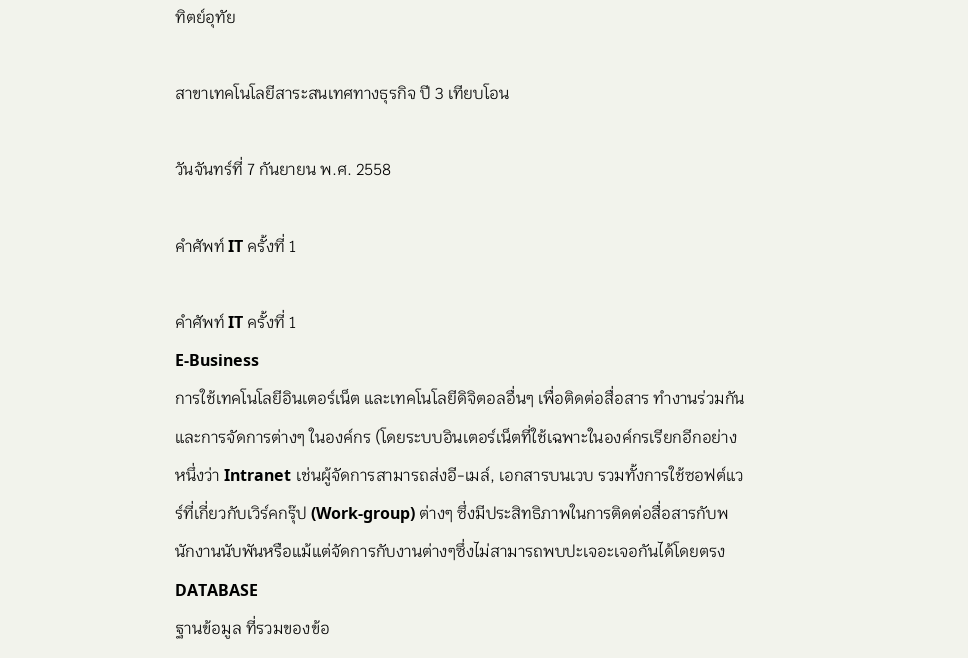ทิตย์อุทัย

สาขาเทคโนโลยีสาระสนเทศทางธุรกิจ ปี 3 เทียบโอน

วันจันทร์ที่ 7 กันยายน พ.ศ. 2558

คำศัพท์ IT ครั้งที่ 1

คำศัพท์ IT ครั้งที่ 1
E-Business
การใช้เทคโนโลยีอินเตอร์เน็ต และเทคโนโลยีดิจิตอลอื่นๆ เพื่อติดต่อสื่อสาร ทำงานร่วมกัน และการจัดการต่างๆ ในองค์กร (โดยระบบอินเตอร์เน็ตที่ใช้เฉพาะในองค์กรเรียกอีกอย่างหนึ่งว่า Intranet เช่นผู้จัดการสามารถส่งอี-เมล์, เอกสารบนเวบ รวมทั้งการใช้ซอฟต์แวร์ที่เกี่ยวกับเวิร์คกรุ๊ป (Work-group) ต่างๆ ซึ่งมีประสิทธิภาพในการติดต่อสื่อสารกับพนักงานนับพันหรือแม้แต่จัดการกับงานต่างๆซึ่งไม่สามารถพบปะเจอะเจอกันได้โดยตรง
DATABASE
ฐานข้อมูล ที่รวมของข้อ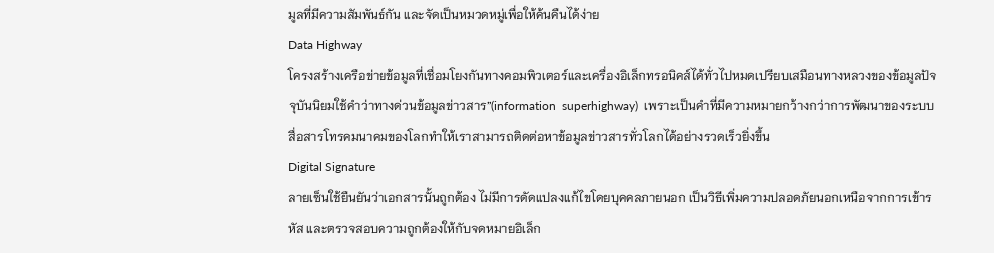มูลที่มีความสัมพันธ์กัน และจัดเป็นหมวดหมู่เพื่อให้ค้นคืนได้ง่าย
Data Highway
โครงสร้างเครือข่ายข้อมูลที่เชื่อมโยงกันทางคอมพิวเตอร์และเครื่องอิเล็กทรอนิคส์ได้ทั่วไปหมดเปรียบเสมือนทางหลวงของข้อมูลปัจจุบันนิยมใช้คำว่าทางด่วนข้อมูลข่าวสาร”(information  superhighway)  เพราะเป็นคำที่มีความหมายกว้างกว่าการพัฒนาของระบบสื่อสารโทรคมนาคมของโลกทำให้เราสามารถติดต่อหาข้อมูลข่าวสารทั่วโลกได้อย่างรวดเร็วยิ่งขึ้น
Digital Signature
ลายเซ็นใช้ยืนยันว่าเอกสารนั้นถูกต้อง ไม่มีการดัดแปลงแก้ไขโดยบุคคลภายนอก เป็นวิธีเพิ่มความปลอดภัยนอกเหนือจากการเข้ารหัส และตรวจสอบความถูกต้องให้กับจดหมายอิเล็ก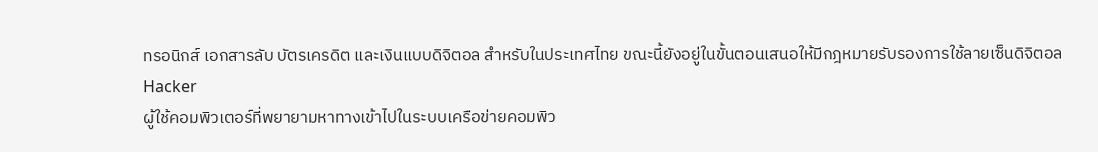ทรอนิกส์ เอกสารลับ บัตรเครดิต และเงินแบบดิจิตอล สำหรับในประเทศไทย ขณะนี้ยังอยู่ในขั้นตอนเสนอให้มีกฎหมายรับรองการใช้ลายเซ็นดิจิตอล
Hacker
ผู้ใช้คอมพิวเตอร์ที่พยายามหาทางเข้าไปในระบบเครือข่ายคอมพิว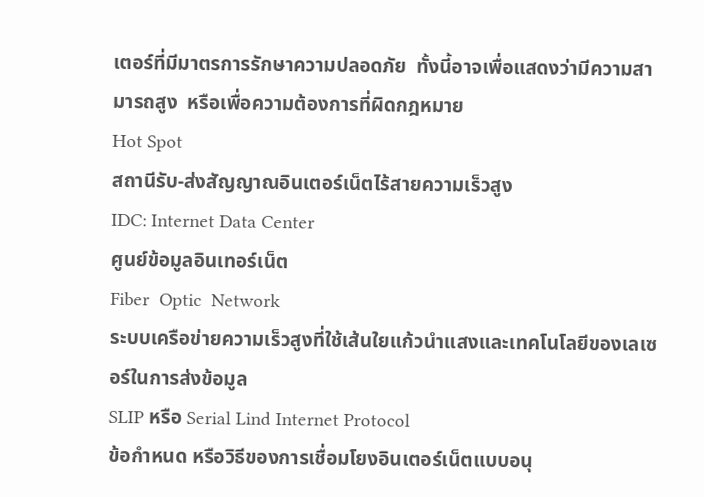เตอร์ที่มีมาตรการรักษาความปลอดภัย  ทั้งนี้อาจเพื่อแสดงว่ามีความสามารถสูง  หรือเพื่อความต้องการที่ผิดกฎหมาย
Hot Spot
สถานีรับ-ส่งสัญญาณอินเตอร์เน็ตไร้สายความเร็วสูง
IDC: Internet Data Center
ศูนย์ข้อมูลอินเทอร์เน็ต
Fiber  Optic  Network
ระบบเครือข่ายความเร็วสูงที่ใช้เส้นใยแก้วนำแสงและเทคโนโลยีของเลเซอร์ในการส่งข้อมูล
SLIP หรือ Serial Lind Internet Protocol
ข้อกำหนด หรือวิธีของการเชื่อมโยงอินเตอร์เน็ตแบบอนุ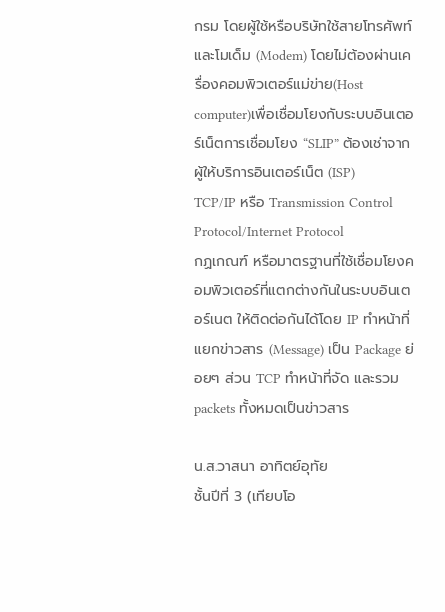กรม โดยผู้ใช้หรือบริษัทใช้สายโทรศัพท์และโมเด็ม (Modem) โดยไม่ต้องผ่านเครื่องคอมพิวเตอร์แม่ข่าย(Host computer)เพื่อเชื่อมโยงกับระบบอินเตอร์เน็ตการเชื่อมโยง “SLIP” ต้องเช่าจากผู้ให้บริการอินเตอร์เน็ต (ISP)
TCP/IP หรือ Transmission Control Protocol/Internet Protocol
กฏเกณฑ์ หรือมาตรฐานที่ใช้เชื่อมโยงคอมพิวเตอร์ที่แตกต่างกันในระบบอินเตอร์เนต ให้ติดต่อกันได้โดย IP ทำหน้าที่แยกข่าวสาร (Message) เป็น Package ย่อยๆ ส่วน TCP ทำหน้าที่จัด และรวม packets ทั้งหมดเป็นข่าวสาร

น.ส.วาสนา อาทิตย์อุทัย
ชั้นปีที่ 3 (เทียบโอ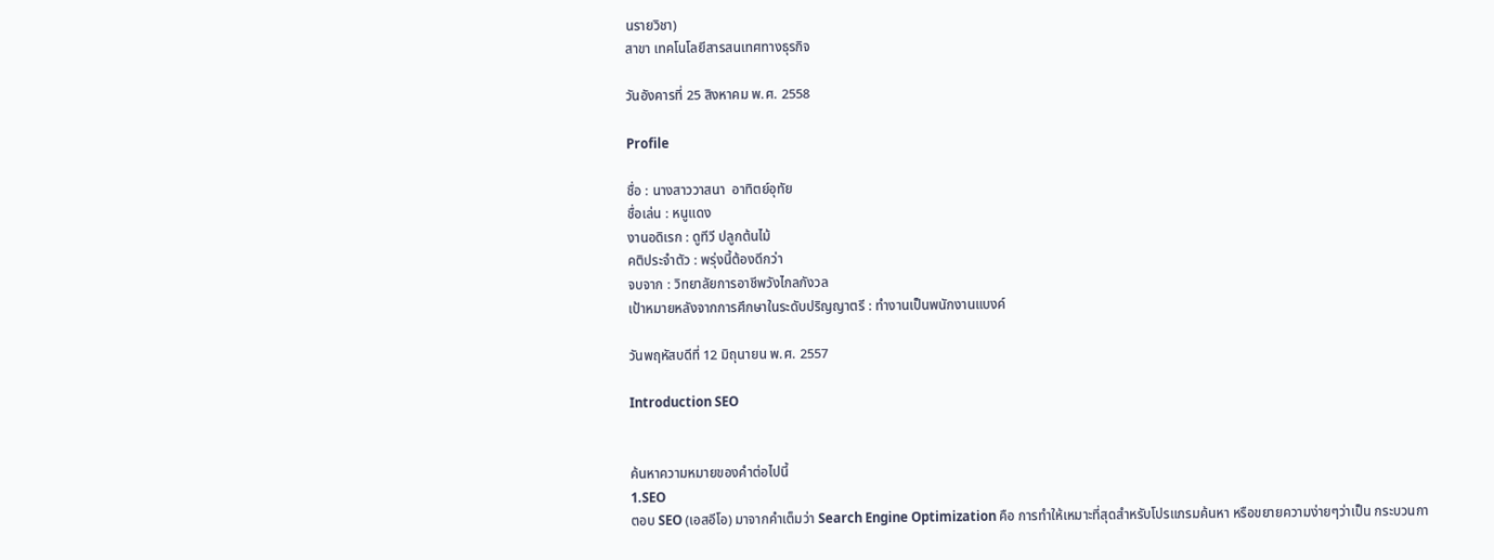นรายวิชา)
สาขา เทคโนโลยีสารสนเทศทางธุรกิจ

วันอังคารที่ 25 สิงหาคม พ.ศ. 2558

Profile

ชื่อ : นางสาววาสนา  อาทิตย์อุทัย
ชื่อเล่น : หนูแดง
งานอดิเรก : ดูทีวี ปลูกต้นไม้
คติประจำตัว : พรุ่งนี้ต้องดีกว่า
จบจาก : วิทยาลัยการอาชีพวังไกลกังวล
เป้าหมายหลังจากการศึกษาในระดับปริญญาตรี : ทำงานเป็นพนักงานแบงค์

วันพฤหัสบดีที่ 12 มิถุนายน พ.ศ. 2557

Introduction SEO


ค้นหาความหมายของคำต่อไปนี้
1.SEO
ตอบ SEO (เอสอีโอ) มาจากคำเต็มว่า Search Engine Optimization คือ การทำให้เหมาะที่สุดสำหรับโปรแกรมค้นหา หรือขยายความง่ายๆว่าเป็น กระบวนกา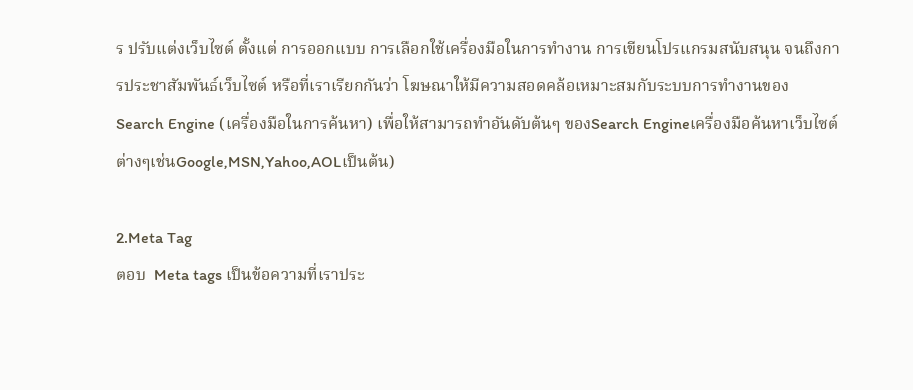ร ปรับแต่งเว็บไซต์ ตั้งแต่ การออกแบบ การเลือกใช้เครื่องมือในการทำงาน การเขียนโปรแกรมสนับสนุน จนถึงการประชาสัมพันธ์เว็บไซต์ หรือที่เราเรียกกันว่า โฆษณาให้มีความสอดคล้อเหมาะสมกับระบบการทำงานของ Search Engine (เครื่องมือในการค้นหา) เพื่อให้สามารถทำอันดับต้นๆ ของSearch Engineเครื่องมือค้นหาเว็บไซต์ต่างๆเช่นGoogle,MSN,Yahoo,AOLเป็นต้น)

2.Meta Tag
ตอบ  Meta tags เป็นข้อความที่เราประ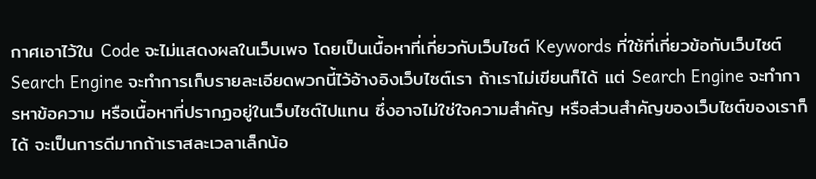กาศเอาไว้ใน Code จะไม่แสดงผลในเว็บเพจ โดยเป็นเนื้อหาที่เกี่ยวกับเว็บไซต์ Keywords ที่ใช้ที่เกี่ยวข้อกับเว็บไซต์ Search Engine จะทำการเก็บรายละเอียดพวกนี้ไว้อ้างอิงเว็บไซต์เรา ถ้าเราไม่เขียนก็ได้ แต่ Search Engine จะทำการหาข้อความ หรือเนื้อหาที่ปรากฏอยู่ในเว็บไซต์ไปแทน ซึ่งอาจไม่ใช่ใจความสำคัญ หรือส่วนสำคัญของเว็บไซต์ของเราก็ได้ จะเป็นการดีมากถ้าเราสละเวลาเล็กน้อ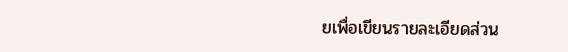ยเพื่อเขียนรายละเอียดส่วน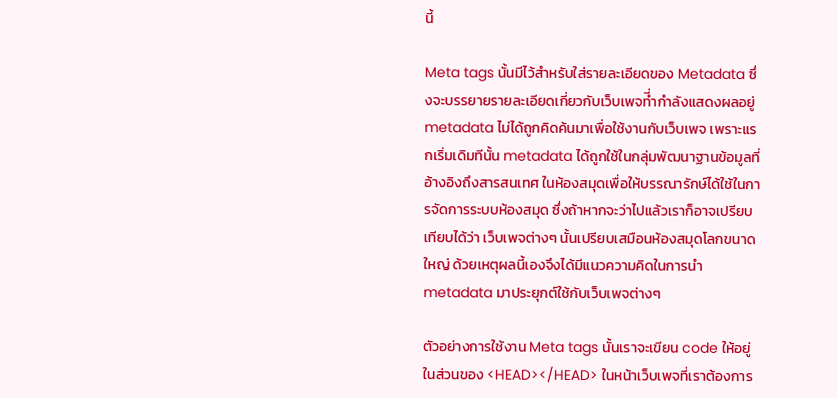นี้

Meta tags นั้นมีไว้สำหรับใส่รายละเอียดของ Metadata ซึ่งจะบรรยายรายละเอียดเกี่ยวกับเว็บเพจที่ำกำลังแสดงผลอยู่ metadata ไม่ได้ถูกคิดค้นมาเพื่อใช้งานกับเว็บเพจ เพราะแรกเริ่มเดิมทีนั้น metadata ได้ถูกใช้ในกลุ่มพัฒนาฐานข้อมูลที่อ้างอิงถึงสารสนเทศ ในห้องสมุดเพื่อให้บรรณารักษ์ได้ใช้ในการจัดการระบบห้องสมุด ซึ่งถ้าหากจะว่าไปแล้วเราก็อาจเปรียบเทียบได้ว่า เว็บเพจต่างๆ นั้นเปรียบเสมือนห้องสมุดโลกขนาดใหญ่ ด้วยเหตุผลนี้เองจึงได้มีแนวความคิดในการนำ metadata มาประยุกต์ใช้กับเว็บเพจต่างๆ

ตัวอย่างการใช้งาน Meta tags นั้นเราจะเขียน code ให้อยู่ในส่วนของ <HEAD></HEAD> ในหน้าเว็บเพจที่เราต้องการ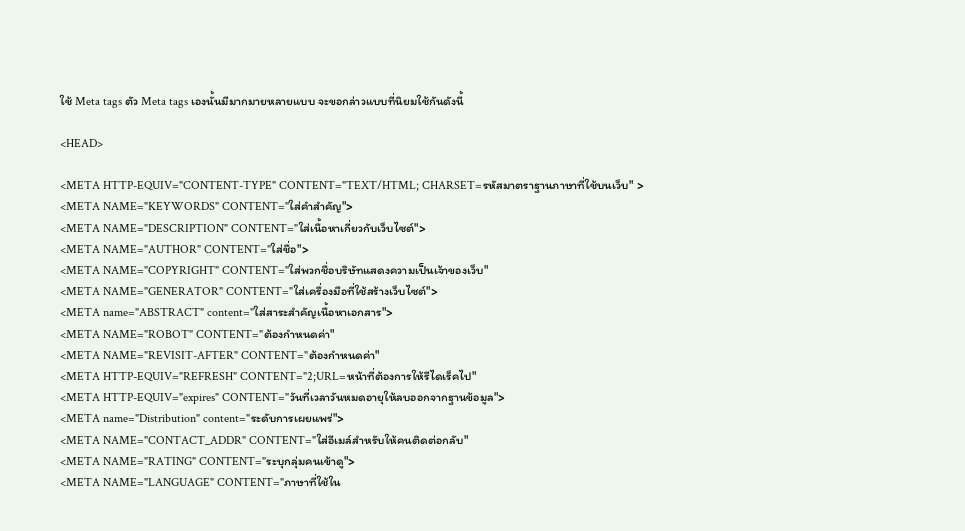ใช้ Meta tags ตัว Meta tags เองนั้นมีมากมายหลายแบบ จะขอกล่าวแบบที่นิยมใช้กันดังนี้

<HEAD>

<META HTTP-EQUIV="CONTENT-TYPE" CONTENT="TEXT/HTML; CHARSET=รหัสมาตราฐานภาษาที่ใช้บนเว็บ" >
<META NAME="KEYWORDS" CONTENT="ใส่คำสำคัญ">
<META NAME="DESCRIPTION" CONTENT="ใส่เนื้อหาเกี่ยวกับเว็บไซต์">
<META NAME="AUTHOR" CONTENT="ใส่ชื่อ">
<META NAME="COPYRIGHT" CONTENT="ใส่พวกชื่อบริษัทแสดงความเป็นเจ้าของเว็บ"
<META NAME="GENERATOR" CONTENT="ใส่เครื่องมือที่ใช้สร้างเว็บไซต์">
<META name="ABSTRACT" content="ใส่สาระสำคัญเนื้อหาเอกสาร">
<META NAME="ROBOT" CONTENT="ต้องกำหนดค่า"
<META NAME="REVISIT-AFTER" CONTENT="ต้องกำหนดค่า"
<META HTTP-EQUIV="REFRESH" CONTENT="2;URL=หน้าที่ต้องการให้รีไดเร็คไป"
<META HTTP-EQUIV="expires" CONTENT="วันที่เวลาวันหมดอายุให้ลบออกจากฐานข้อมูล">
<META name="Distribution" content="ระดับการเผยแพร่">
<META NAME="CONTACT_ADDR" CONTENT="ใส่อีเมล์สำหรับให้คนติดต่อกลับ"
<META NAME="RATING" CONTENT="ระบุกลุ่มคนเข้าดู">
<META NAME="LANGUAGE" CONTENT="ภาษาที่ใช้ใน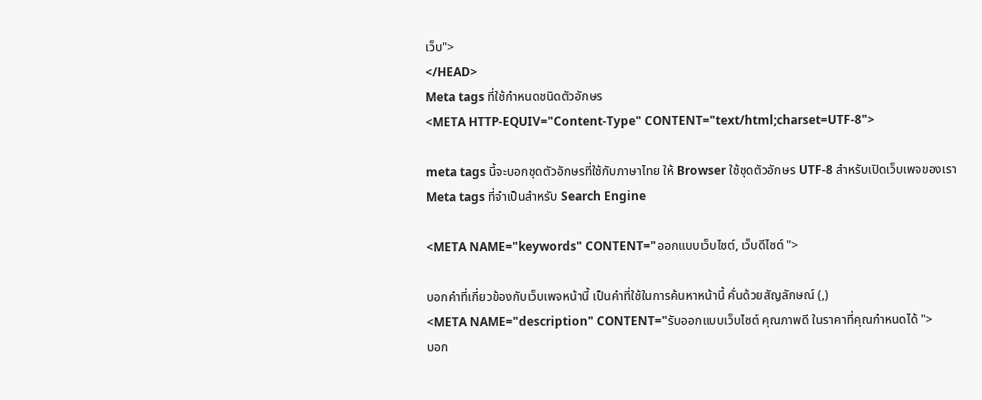เว็บ">
</HEAD>
Meta tags ที่ใช้กำหนดชนิดตัวอักษร
<META HTTP-EQUIV="Content-Type" CONTENT="text/html;charset=UTF-8">

meta tags นี้จะบอกชุดตัวอักษรที่ใช้กับภาษาไทย ให้ Browser ใช้ชุดตัวอักษร UTF-8 สำหรับเปิดเว็บเพจของเรา
Meta tags ที่จำเป็นสำหรับ Search Engine

<META NAME="keywords" CONTENT="ออกแบบเว็บไซต์, เว็บดีไซต์ ">

บอกคำที่เกี่ยวข้องกับเว็บเพจหน้านี้ เป็นคำที่ใช้ในการค้นหาหน้านี้ คั่นด้วยสัญลักษณ์ (,)
<META NAME="description" CONTENT="รับออกแบบเว็บไซต์ คุณภาพดี ในราคาที่คุณกำหนดได้ ">
บอก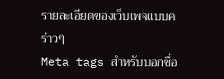รายละเอียดของเว็บเพจแบบคร่าวๆ
Meta tags สำหรับบอกชื่อ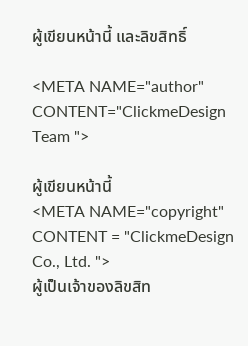ผู้เขียนหน้านี้ และลิขสิทธิ์

<META NAME="author" CONTENT="ClickmeDesign Team ">

ผู้เขียนหน้านี้
<META NAME="copyright" CONTENT = "ClickmeDesign Co., Ltd. ">
ผู้เป็นเจ้าของลิขสิท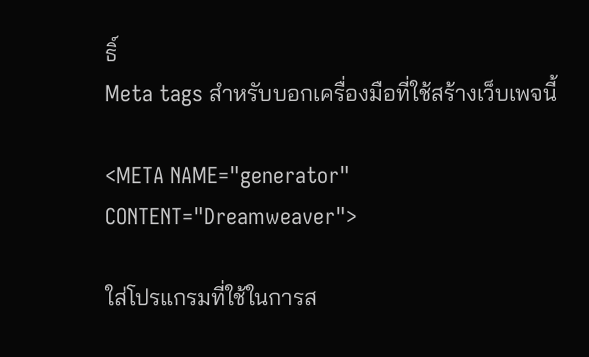ธิ์
Meta tags สำหรับบอกเครื่องมือที่ใช้สร้างเว็บเพจนี้

<META NAME="generator" CONTENT="Dreamweaver">

ใส่โปรแกรมที่ใช้ในการส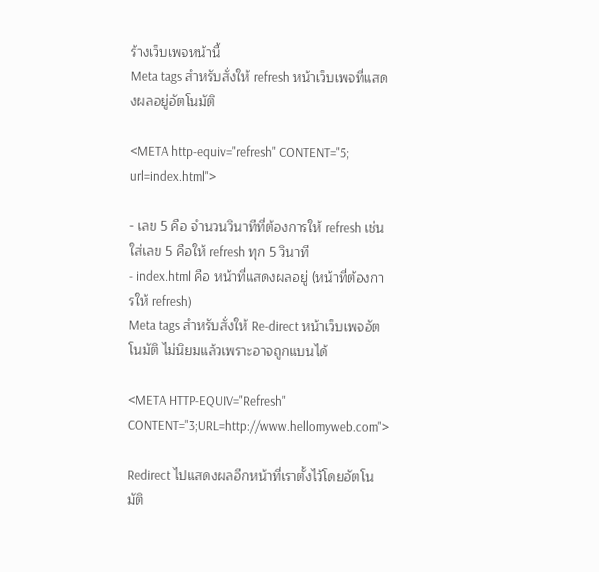ร้างเว็บเพจหน้านี้
Meta tags สำหรับสั่งให้ refresh หน้าเว็บเพจที่แสดงผลอยู่อัตโนมัติ

<META http-equiv="refresh" CONTENT="5; url=index.html">

- เลข 5 คือ จำนวนวินาทีที่ต้องการให้ refresh เช่นใส่เลข 5 คือให้ refresh ทุก 5 วินาที
- index.html คือ หน้าที่แสดงผลอยู่ (หน้าที่ต้องการให้ refresh)
Meta tags สำหรับสั่งให้ Re-direct หน้าเว็บเพจอัตโนมัติ ไม่นิยมแล้วเพราะอาจถูกแบนได้

<META HTTP-EQUIV="Refresh" CONTENT="3;URL=http://www.hellomyweb.com">

Redirect ไปแสดงผลอีกหน้าที่เราตั้งไว้โดยอัตโนมัติ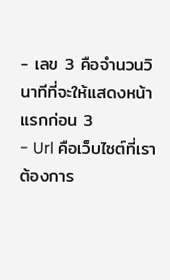- เลข 3 คือจำนวนวินาทีที่จะให้แสดงหน้าแรกก่อน 3
- Url คือเว็บไซต์ที่เราต้องการ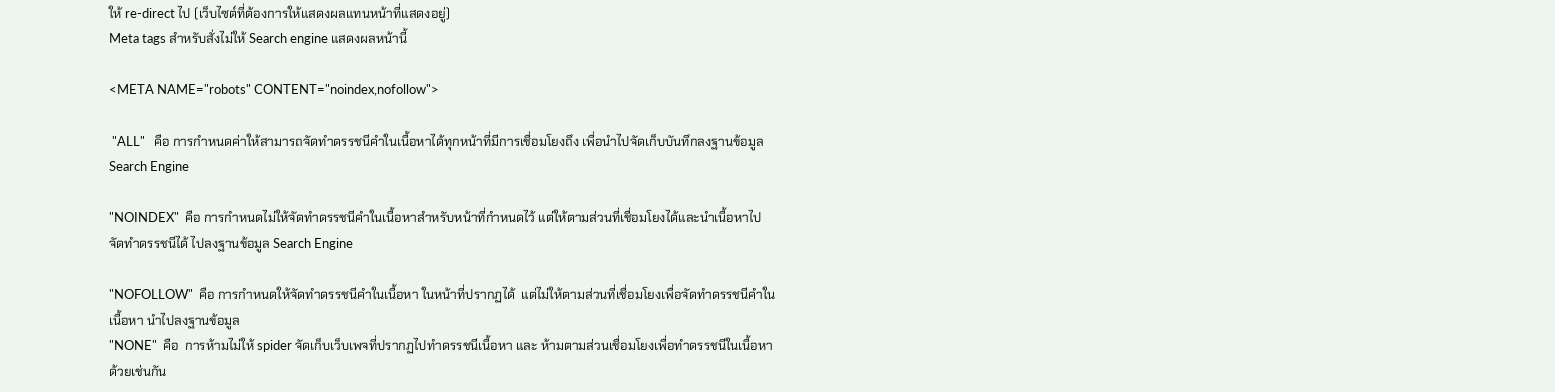ให้ re-direct ไป (เว็บไซต์ที่ต้องการให้แสดงผลแทนหน้าที่แสดงอยู่)
Meta tags สำหรับสั่งไม่ให้ Search engine แสดงผลหน้านี้

<META NAME="robots" CONTENT="noindex,nofollow">

 "ALL"   คือ การกำหนดค่าให้สามารถจัดทำดรรชนีคำในเนื้อหาได้ทุกหน้าที่มีการเชื่อมโยงถึง เพื่อนำไปจัดเก็บบันทึกลงฐานข้อมูล Search Engine

"NOINDEX"  คือ การกำหนดไม่ให้จัดทำดรรชนีคำในเนื้อหาสำหรับหน้าที่กำหนดไว้ แต่ให้ตามส่วนที่เชื่อมโยงได้และนำเนื้อหาไปจัดทำดรรชนีได้ ไปลงฐานข้อมูล Search Engine

"NOFOLLOW"  คือ การกำหนดให้จัดทำดรรชนีคำในเนื้อหา ในหน้าที่ปรากฏได้  แต่ไม่ให้ตามส่วนที่เชื่อมโยงเพื่อจัดทำดรรชนีคำในเนื้อหา นำไปลงฐานข้อมูล
"NONE"  คือ  การห้ามไม่ให้ spider จัดเก็บเว็บเพจที่ปรากฏไปทำดรรชนีเนื้อหา และ ห้ามตามส่วนเชื่อมโยงเพื่อทำดรรชนีในเนื้อหาด้วยเช่นกัน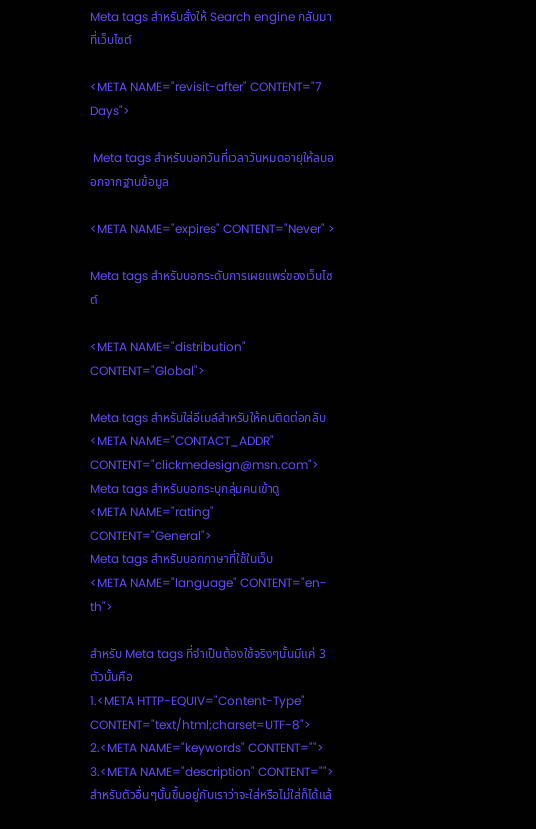Meta tags สำหรับสั่งให้ Search engine กลับมาที่เว็บไซต์

<META NAME="revisit-after" CONTENT="7 Days">

 Meta tags สำหรับบอกวันที่เวลาวันหมดอายุให้ลบออกจากฐานข้อมูล

<META NAME="expires" CONTENT="Never" >

Meta tags สำหรับบอกระดับการเผยแพร่ของเว็บไซต์

<META NAME="distribution" CONTENT="Global">

Meta tags สำหรับใส่อีเมล์สำหรับให้คนติดต่อกลับ
<META NAME="CONTACT_ADDR" CONTENT="clickmedesign@msn.com">
Meta tags สำหรับบอกระบุกลุ่มคนเข้าดู
<META NAME="rating" CONTENT="General">
Meta tags สำหรับบอกภาษาที่ใช้ในเว็บ
<META NAME="language" CONTENT="en-th">

สำหรับ Meta tags ที่จำเป็นต้องใช้จริงๆนั้นมีแค่ 3 ตัวนั้นคือ
1.<META HTTP-EQUIV="Content-Type" CONTENT="text/html;charset=UTF-8">
2.<META NAME="keywords" CONTENT="">
3.<META NAME="description" CONTENT="">
สำหรับตัวอื่นๆนั้นขึ้นอยู่กับเราว่าจะใส่หรือไม่ใส่ก็ได้แล้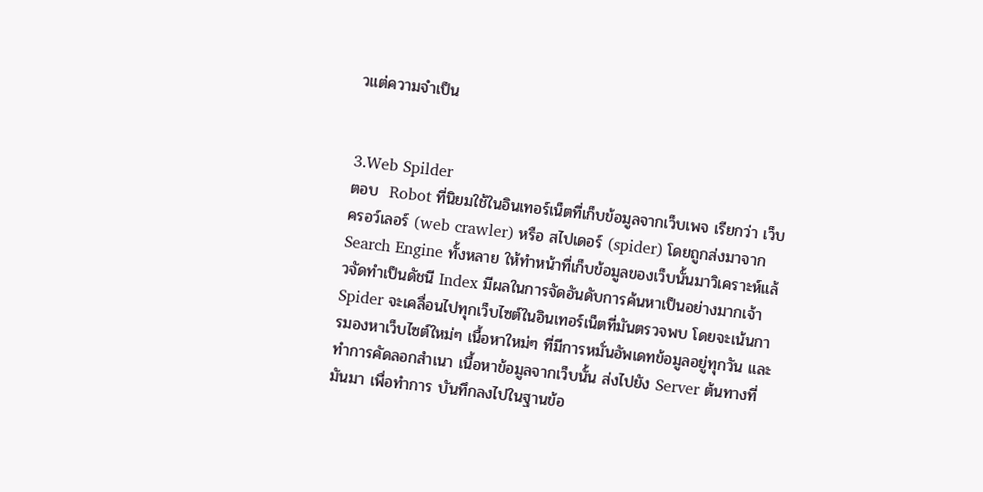วแต่ความจำเป็น


3.Web Spilder
ตอบ  Robot ที่นิยมใช้ในอินเทอร์เน็ตที่เก็บข้อมูลจากเว็บเพจ เรียกว่า เว็บครอว์เลอร์ (web crawler) หรือ สไปเดอร์ (spider) โดยถูกส่งมาจาก Search Engine ทั้งหลาย ให้ทำหน้าที่เก็บข้อมูลของเว็บนั้นมาวิเคราะห์แล้วจัดทำเป็นดัชนี Index มีผลในการจัดอันดับการค้นหาเป็นอย่างมากเจ้า Spider จะเคลื่อนไปทุกเว็บไซต์ในอินเทอร์เน็ตที่มันตรวจพบ โดยจะเน้นการมองหาเว็บไซต์ใหม่ๆ เนื้อหาใหม่ๆ ที่มีการหมั่นอัพเดทข้อมูลอยู่ทุกวัน และทำการคัดลอกสำเนา เนื้อหาข้อมูลจากเว็บนั้น ส่งไปยัง Server ต้นทางที่มันมา เพื่อทำการ บันทึกลงไปในฐานข้อ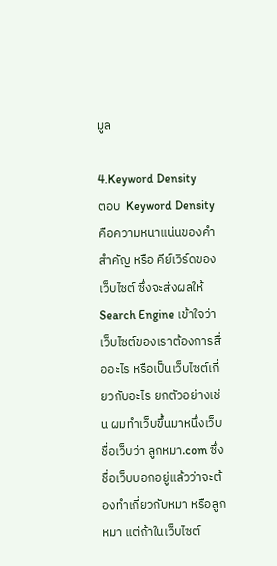มูล

4.Keyword Density
ตอบ  Keyword Density คือความหนาแน่นของคำสำคัญ หรือ คีย์เวิร์ดของเว็บไซต์ ซึ่งจะส่งผลให้ Search Engine เข้าใจว่าเว็บไซต์ของเราต้องการสื่ออะไร หรือเป็นเว็บไซต์เกี่ยวกับอะไร ยกตัวอย่างเช่น ผมทำเว็บขึ้นมาหนึ่งเว็บ ชื่อเว็บว่า ลูกหมา.com ซึ่งชื่อเว็บบอกอยู่แล้วว่าจะต้องทำเกี่ยวกับหมา หรือลูกหมา แต่ถ้าในเว็บไซต์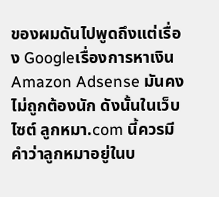ของผมดันไปพูดถึงแต่เรื่อง Googleเรื่องการหาเงิน Amazon Adsense มันคงไม่ถูกต้องนัก ดังนั้นในเว็บไซต์ ลูกหมา.com นี้ควรมีคำว่าลูกหมาอยู่ในบ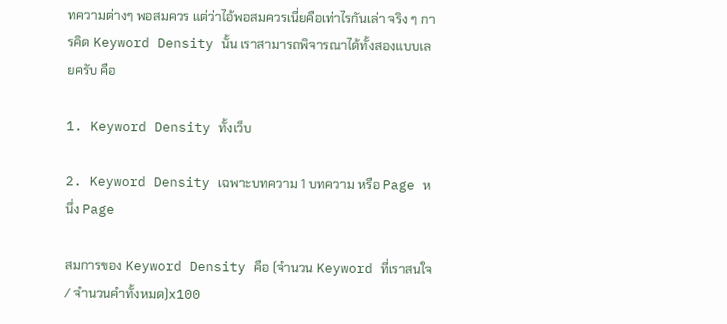ทความต่างๆ พอสมควร แต่ว่าไอ้พอสมควรเนี่ยคือเท่าไรกันเล่า จริง ๆ การคิด Keyword Density นั้น เราสามารถพิจารณาได้ทั้งสองแบบเลยครับ คือ

1. Keyword Density ทั้งเว็บ

2. Keyword Density เฉพาะบทความ 1 บทความ หรือ Page หนึ่ง Page

สมการของ Keyword Density คือ (จำนวน Keyword ที่เราสนใจ / จำนวนคำทั้งหมด)x100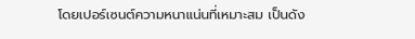โดยเปอร์เซนต์ความหนาแน่นที่เหมาะสม เป็นดัง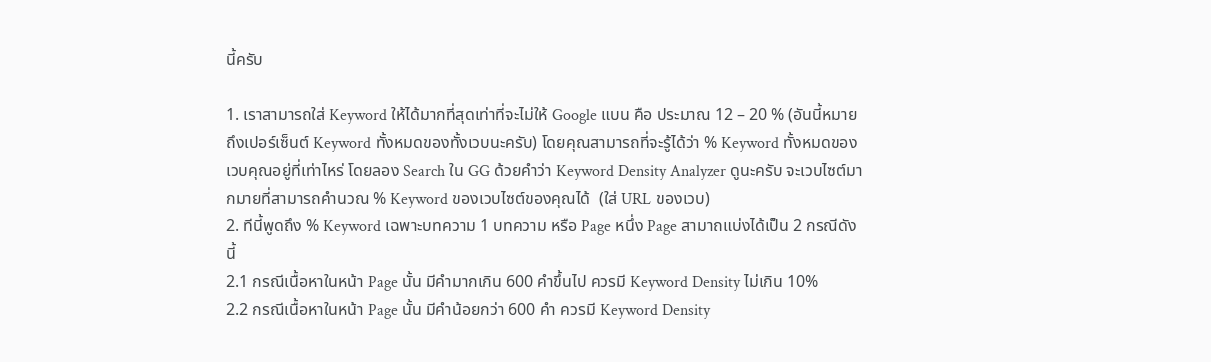นี้ครับ

1. เราสามารถใส่ Keyword ให้ได้มากที่สุดเท่าที่จะไม่ให้ Google แบน คือ ประมาณ 12 – 20 % (อันนี้หมายถึงเปอร์เซ็นต์ Keyword ทั้งหมดของทั้งเวบนะครับ) โดยคุณสามารถที่จะรู้ได้ว่า % Keyword ทั้งหมดของเวบคุณอยู่ที่เท่าไหร่ โดยลอง Search ใน GG ด้วยคำว่า Keyword Density Analyzer ดูนะครับ จะเวบไซต์มากมายที่สามารถคำนวณ % Keyword ของเวบไซต์ของคุณได้  (ใส่ URL ของเวบ)
2. ทีนี้พูดถึง % Keyword เฉพาะบทความ 1 บทความ หรือ Page หนึ่ง Page สามาถแบ่งได้เป็น 2 กรณีดังนี้
2.1 กรณีเนื้อหาในหน้า Page นั้น มีคำมากเกิน 600 คำขึ้นไป ควรมี Keyword Density ไม่เกิน 10%
2.2 กรณีเนื้อหาในหน้า Page นั้น มีคำน้อยกว่า 600 คำ ควรมี Keyword Density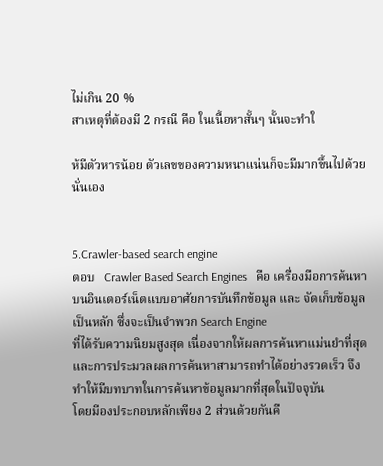ไม่เกิน 20 %
สาเหตุที่ต้องมี 2 กรณี คือ ในเนื้อหาสั้นๆ นั้นจะทำใ

ห้มีตัวหารน้อย ตัวเลขของความหนาแน่นก็จะมีมากขึ้นไปด้วยนั่นเอง


5.Crawler-based search engine
ตอบ   Crawler Based Search Engines   คือ เครื่องมือการค้นหาบนอินเตอร์เน็ตแบบอาศัยการบันทึกข้อมูล และ จัดเก็บข้อมูลเป็นหลัก ซึ่งจะเป็นจำพวก Search Engine
ที่ได้รับความนิยมสูงสุด เนื่องจากให้ผลการค้นหาแม่นยำที่สุด และการประมวลผลการค้นหาสามารถทำได้อย่างรวดเร็ว จึงทำให้มีบทบาทในการค้นหาข้อมูลมากที่สุดในปัจจุบัน
โดยมีองประกอบหลักเพียง 2 ส่วนด้วยกันคื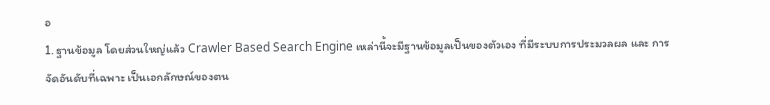อ
1. ฐานข้อมูล โดยส่วนใหญ่แล้ว Crawler Based Search Engine เหล่านี้จะมีฐานข้อมูลเป็นของตัวเอง ที่มีระบบการประมวลผล และ การจัดอันดับที่เฉพาะ เป็นเอกลักษณ์ของตน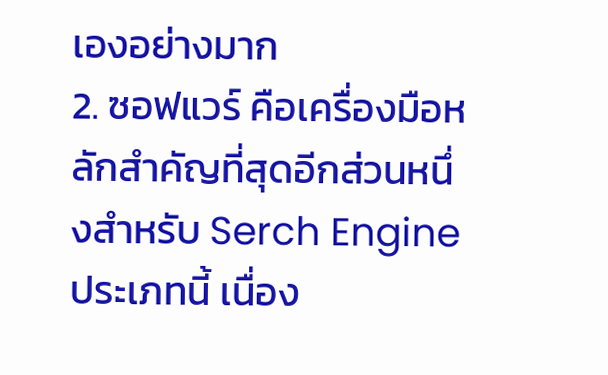เองอย่างมาก
2. ซอฟแวร์ คือเครื่องมือหลักสำคัญที่สุดอีกส่วนหนึ่งสำหรับ Serch Engine ประเภทนี้ เนื่อง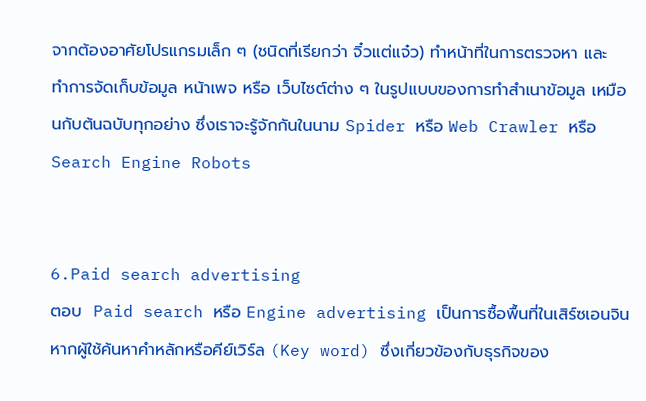จากต้องอาศัยโปรแกรมเล็ก ๆ (ชนิดที่เรียกว่า จิ๋วแต่แจ๋ว) ทำหน้าที่ในการตรวจหา และ
ทำการจัดเก็บข้อมูล หน้าเพจ หรือ เว็บไซต์ต่าง ๆ ในรูปแบบของการทำสำเนาข้อมูล เหมือนกับต้นฉบับทุกอย่าง ซึ่งเราจะรู้จักกันในนาม Spider หรือ Web Crawler หรือ Search Engine Robots


6.Paid search advertising
ตอบ  Paid search หรือ Engine advertising เป็นการซื้อพื้นที่ในเสิร์ซเอนจิน  หากผู้ใช้ค้นหาคำหลักหรือคีย์เวิร์ล (Key word) ซึ่งเกี่ยวข้องกับธุรกิจของ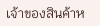เจ้าของสินค้าห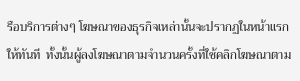รือบริการต่างๆ โฆษณาของธุรกิจเหล่านั้นจะปรากฏในหน้าแรกให้ทันที  ทั้งนั้นผู้ลงโฆษณาตามจำนวนครั้งที่ใช้คลิกโฆษณาตาม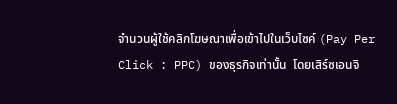จำนวนผู้ใช้คลิกโฆษณาเพื่อเข้าไปในเว็บไซค์ (Pay Per Click : PPC) ของธุรกิจเท่านั้น  โดยเสิร์ซเอนจิ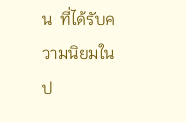น  ที่ได้รับความนิยมในป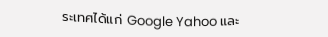ระเทศได้แก่ Google Yahoo และ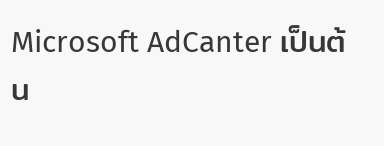Microsoft AdCanter เป็นต้น